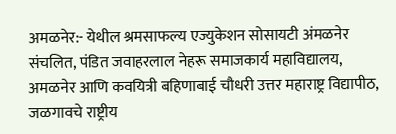अमळनेर:- येथील श्रमसाफल्य एज्युकेशन सोसायटी अंमळनेर संचलित, पंडित जवाहरलाल नेहरू समाजकार्य महाविद्यालय, अमळनेर आणि कवयित्री बहिणाबाई चौधरी उत्तर महाराष्ट्र विद्यापीठ, जळगावचे राष्ट्रीय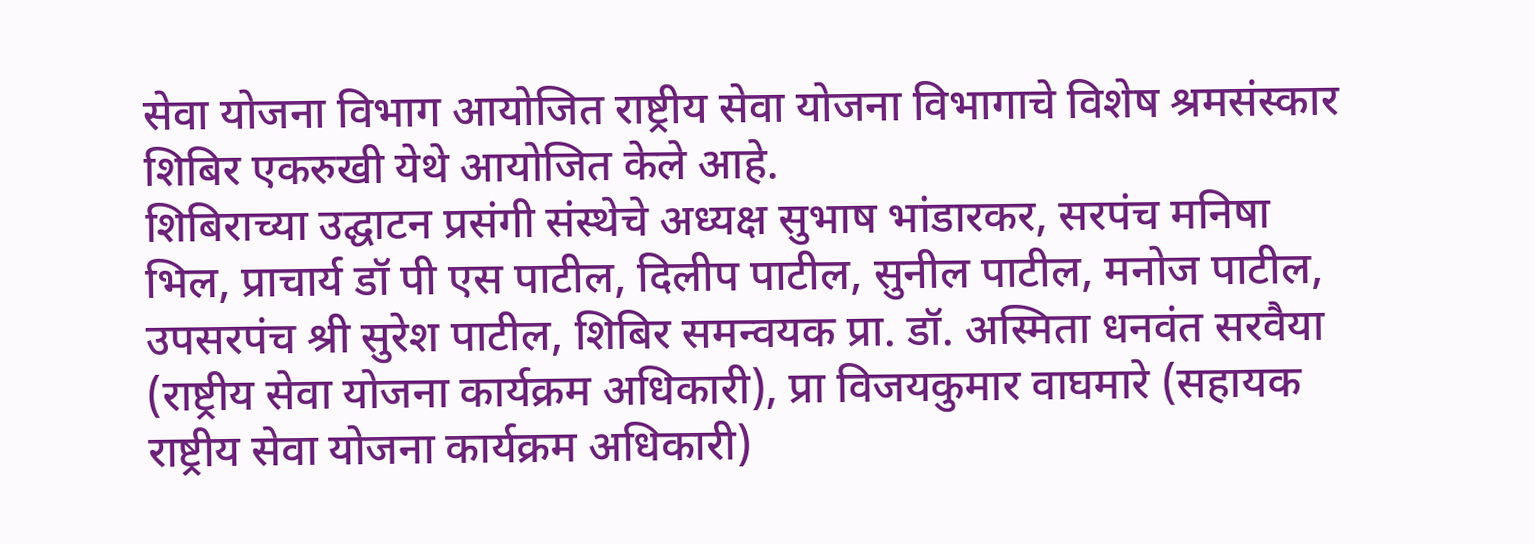सेवा योजना विभाग आयोजित राष्ट्रीय सेवा योजना विभागाचे विशेष श्रमसंस्कार शिबिर एकरुखी येथे आयोजित केले आहे.
शिबिराच्या उद्घाटन प्रसंगी संस्थेचे अध्यक्ष सुभाष भांडारकर, सरपंच मनिषा भिल, प्राचार्य डॉ पी एस पाटील, दिलीप पाटील, सुनील पाटील, मनोज पाटील, उपसरपंच श्री सुरेश पाटील, शिबिर समन्वयक प्रा. डॉ. अस्मिता धनवंत सरवैया (राष्ट्रीय सेवा योजना कार्यक्रम अधिकारी), प्रा विजयकुमार वाघमारे (सहायक राष्ट्रीय सेवा योजना कार्यक्रम अधिकारी)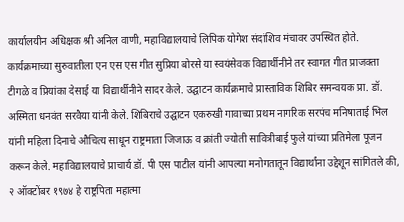कार्यालयीन अधिक्षक श्री अनिल वाणी, महाविद्यालयाचे लिपिक योगेश संदांशिव मंचावर उपस्थित होते.
कार्यक्रमाच्या सुरुवातीला एन एस एस गीत सुप्रिया बोरसे या स्वयंसेवक विद्यार्थीनीने तर स्वागत गीत प्राजक्ता टीगळे व प्रियांका देसाई या विद्यार्थीनीने सादर केले. उद्घाटन कार्यक्रमाचे प्रास्ताविक शिबिर समन्वयक प्रा. डॉ. अस्मिता धनवंत सरवैया यांनी केले. शिबिराचे उद्घाटन एकरुखी गावाच्या प्रथम नागरिक सरपंच मनिषाताई भिल यांनी महिला दिनाचे औचित्य साधून राष्ट्रमाता जिजाऊ व क्रांती ज्योती सावित्रीबाई फुले यांच्या प्रतिमेला पूजन करून केले. महाविद्यालयाचे प्राचार्य डॉ. पी एस पाटील यांनी आपल्या मनोगतातून विद्यार्थांना उद्देशून सांगितले की, २ ऑक्टोंबर १९७४ हे राष्ट्रपिता महात्मा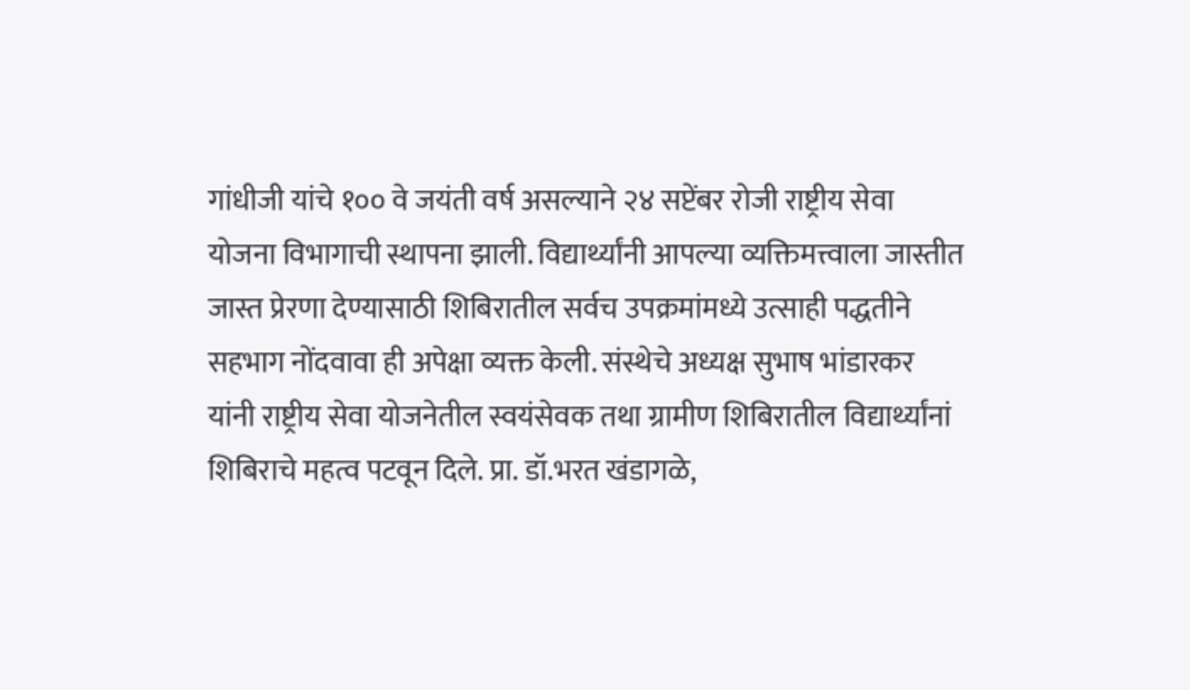गांधीजी यांचे १०० वे जयंती वर्ष असल्याने २४ सप्टेंबर रोजी राष्ट्रीय सेवा योजना विभागाची स्थापना झाली. विद्यार्थ्यांनी आपल्या व्यक्तिमत्त्वाला जास्तीत जास्त प्रेरणा देण्यासाठी शिबिरातील सर्वच उपक्रमांमध्ये उत्साही पद्धतीने सहभाग नोंदवावा ही अपेक्षा व्यक्त केली. संस्थेचे अध्यक्ष सुभाष भांडारकर यांनी राष्ट्रीय सेवा योजनेतील स्वयंसेवक तथा ग्रामीण शिबिरातील विद्यार्थ्यांनां शिबिराचे महत्व पटवून दिले. प्रा. डॉ.भरत खंडागळे,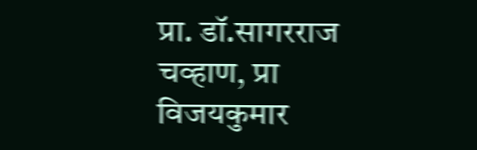प्रा. डॉ.सागरराज चव्हाण, प्रा विजयकुमार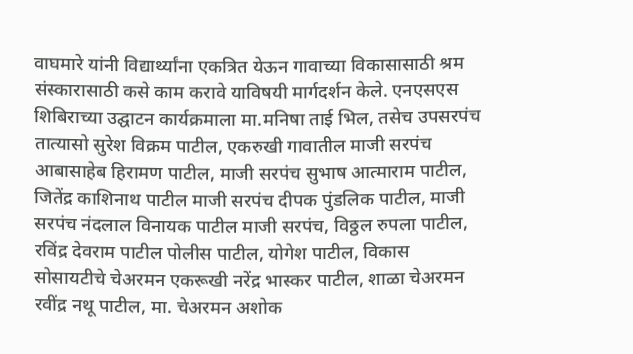वाघमारे यांनी विद्यार्थ्यांना एकत्रित येऊन गावाच्या विकासासाठी श्रम संस्कारासाठी कसे काम करावे याविषयी मार्गदर्शन केले. एनएसएस शिबिराच्या उद्घाटन कार्यक्रमाला मा.मनिषा ताई भिल, तसेच उपसरपंच तात्यासो सुरेश विक्रम पाटील, एकरुखी गावातील माजी सरपंच आबासाहेब हिरामण पाटील, माजी सरपंच सुभाष आत्माराम पाटील, जितेंद्र काशिनाथ पाटील माजी सरपंच दीपक पुंडलिक पाटील, माजी सरपंच नंदलाल विनायक पाटील माजी सरपंच, विठ्ठल रुपला पाटील, रविंद्र देवराम पाटील पोलीस पाटील, योगेश पाटील, विकास सोसायटीचे चेअरमन एकरूखी नरेंद्र भास्कर पाटील, शाळा चेअरमन रवींद्र नथू पाटील, मा. चेअरमन अशोक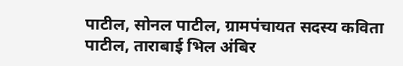पाटील, सोनल पाटील, ग्रामपंचायत सदस्य कविता पाटील, ताराबाई भिल अंबिर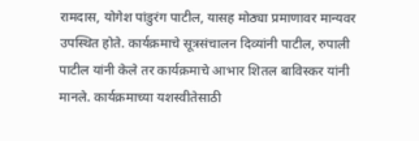रामदास, योगेश पांडुरंग पाटील, यासह मोठ्या प्रमाणावर मान्यवर उपस्थित होते. कार्यक्रमाचे सूत्रसंचालन दिव्यांनी पाटील, रुपाली पाटील यांनी केले तर कार्यक्रमाचे आभार शितल बाविस्कर यांनी मानले. कार्यक्रमाच्या यशस्वीतेसाठी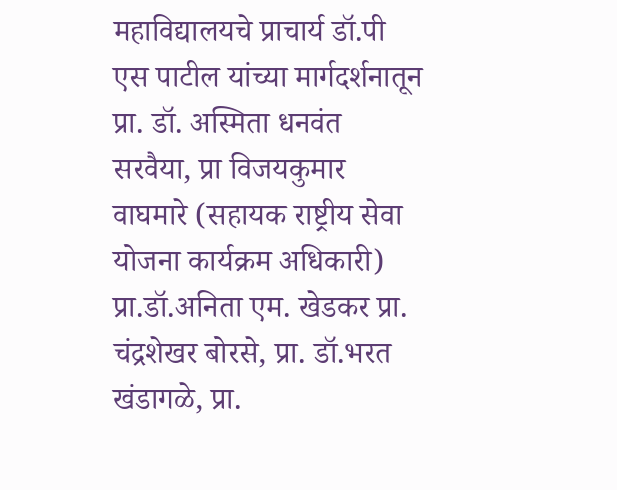महाविद्यालयचे प्राचार्य डॉ.पी एस पाटील यांच्या मार्गदर्शनातून प्रा. डॉ. अस्मिता धनवंत सरवैया, प्रा विजयकुमार वाघमारे (सहायक राष्ट्रीय सेवा योजना कार्यक्रम अधिकारी) प्रा.डॉ.अनिता एम. खेडकर प्रा. चंद्रशेखर बोरसे, प्रा. डॉ.भरत खंडागळे, प्रा.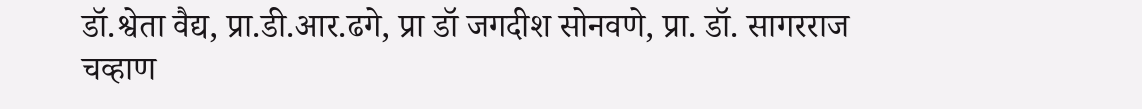डॉ.श्वेता वैद्य, प्रा.डी.आर.ढगे, प्रा डॉ जगदीश सोनवणे, प्रा. डॉ. सागरराज चव्हाण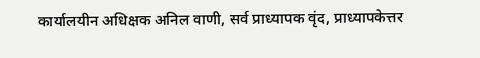कार्यालयीन अधिक्षक अनिल वाणी, सर्व प्राध्यापक वृंद, प्राध्यापकेत्तर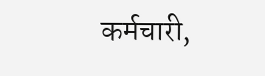कर्मचारी,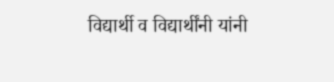विद्यार्थी व विद्यार्थींनी यांनी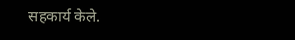सहकार्य केले.